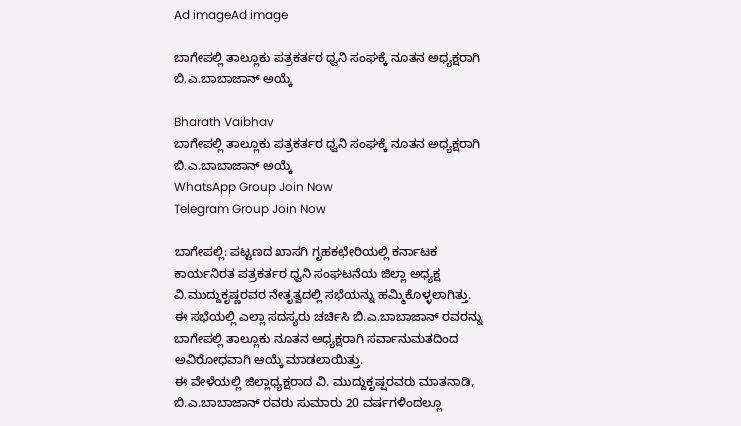Ad imageAd image

ಬಾಗೇಪಲ್ಲಿ ತಾಲ್ಲೂಕು ಪತ್ರಕರ್ತರ ಧ್ವನಿ ಸಂಘಕ್ಕೆ ನೂತನ ಅಧ್ಯಕ್ಷರಾಗಿ ಬಿ.ಎ.ಬಾಬಾಜಾನ್ ಅಯ್ಕೆ

Bharath Vaibhav
ಬಾಗೇಪಲ್ಲಿ ತಾಲ್ಲೂಕು ಪತ್ರಕರ್ತರ ಧ್ವನಿ ಸಂಘಕ್ಕೆ ನೂತನ ಅಧ್ಯಕ್ಷರಾಗಿ ಬಿ.ಎ.ಬಾಬಾಜಾನ್ ಅಯ್ಕೆ
WhatsApp Group Join Now
Telegram Group Join Now

ಬಾಗೇಪಲ್ಲಿ: ಪಟ್ಟಣದ ಖಾಸಗಿ ಗೃಹಕಛೇರಿಯಲ್ಲಿ ಕರ್ನಾಟಕ ಕಾರ್ಯನಿರತ ಪತ್ರಕರ್ತರ ಧ್ವನಿ ಸಂಘಟನೆಯ ಜಿಲ್ಲಾ ಅಧ್ಯಕ್ಷ ವಿ.ಮುದ್ದುಕೃಷ್ಣರವರ ನೇತೃತ್ವದಲ್ಲಿ ಸಭೆಯನ್ನು ಹಮ್ಮಿಕೊಳ್ಳಲಾಗಿತ್ತು. ಈ ಸಭೆಯಲ್ಲಿ ಎಲ್ಲಾ ಸದಸ್ಯರು ಚರ್ಚಿಸಿ ಬಿ.ಎ.ಬಾಬಾಜಾನ್ ರವರನ್ನು ಬಾಗೇಪಲ್ಲಿ ತಾಲ್ಲೂಕು ನೂತನ ಅಧ್ಯಕ್ಷರಾಗಿ ಸರ್ವಾನುಮತದಿಂದ ಅವಿರೋಧವಾಗಿ ಆಯ್ಕೆ ಮಾಡಲಾಯಿತ್ತು.
ಈ ವೇಳೆಯಲ್ಲಿ ಜಿಲ್ಲಾಧ್ಯಕ್ಷರಾದ ವಿ. ಮುದ್ದುಕೃಷ್ಷರವರು ಮಾತನಾಡಿ, ಬಿ.ಎ.ಬಾಬಾಜಾನ್ ರವರು ಸುಮಾರು 20 ವರ್ಷಗಳಿಂದಲ್ಲೂ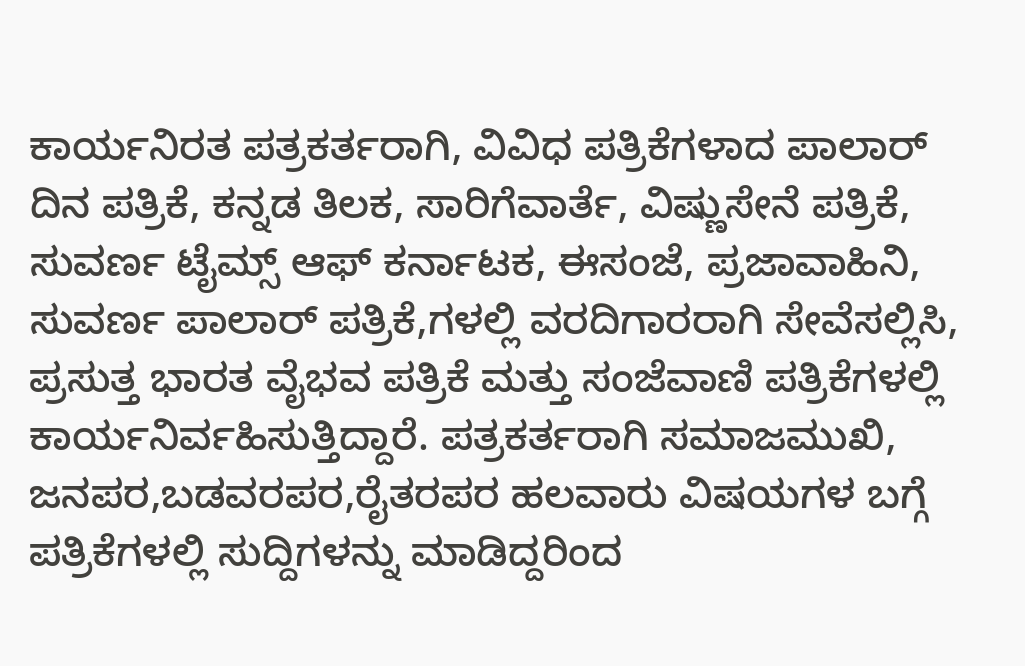ಕಾರ್ಯನಿರತ ಪತ್ರಕರ್ತರಾಗಿ, ವಿವಿಧ ಪತ್ರಿಕೆಗಳಾದ ಪಾಲಾರ್ ದಿನ ಪತ್ರಿಕೆ, ಕನ್ನಡ ತಿಲಕ, ಸಾರಿಗೆವಾರ್ತೆ, ವಿಷ್ಣುಸೇನೆ ಪತ್ರಿಕೆ, ಸುವರ್ಣ ಟೈಮ್ಸ್ ಆಫ್ ಕರ್ನಾಟಕ, ಈಸಂಜೆ, ಪ್ರಜಾವಾಹಿನಿ, ಸುವರ್ಣ ಪಾಲಾರ್ ಪತ್ರಿಕೆ,ಗಳಲ್ಲಿ ವರದಿಗಾರರಾಗಿ ಸೇವೆಸಲ್ಲಿಸಿ, ಪ್ರಸುತ್ತ ಭಾರತ ವೈಭವ ಪತ್ರಿಕೆ ಮತ್ತು ಸಂಜೆವಾಣಿ ಪತ್ರಿಕೆಗಳಲ್ಲಿ ಕಾರ್ಯನಿರ್ವಹಿಸುತ್ತಿದ್ದಾರೆ. ಪತ್ರಕರ್ತರಾಗಿ ಸಮಾಜಮುಖಿ, ಜನಪರ,ಬಡವರಪರ,ರೈತರಪರ ಹಲವಾರು ವಿಷಯಗಳ ಬಗ್ಗೆ ಪತ್ರಿಕೆಗಳಲ್ಲಿ ಸುದ್ದಿಗಳನ್ನು ಮಾಡಿದ್ದರಿಂದ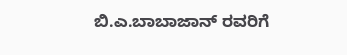ಬಿ.ಎ.ಬಾಬಾಜಾನ್ ರವರಿಗೆ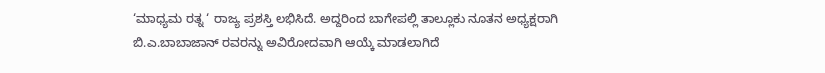‘ಮಾಧ್ಯಮ ರತ್ನ ‘ ರಾಜ್ಯ ಪ್ರಶಸ್ತಿ ಲಭಿಸಿದೆ. ಅದ್ದರಿಂದ ಬಾಗೇಪಲ್ಲಿ ತಾಲ್ಲೂಕು ನೂತನ ಅಧ್ಯಕ್ಷರಾಗಿ ಬಿ.ಎ.ಬಾಬಾಜಾನ್ ರವರನ್ನು ಅವಿರೋದವಾಗಿ ಆಯ್ಕೆ ಮಾಡಲಾಗಿದೆ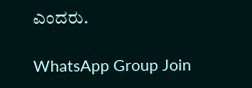ಎಂದರು.

WhatsApp Group Join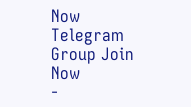Now
Telegram Group Join Now
-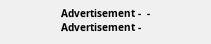Advertisement -  - Advertisement -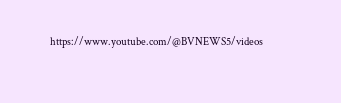https://www.youtube.com/@BVNEWS5/videos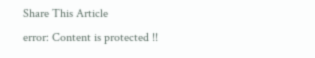Share This Article
error: Content is protected !!